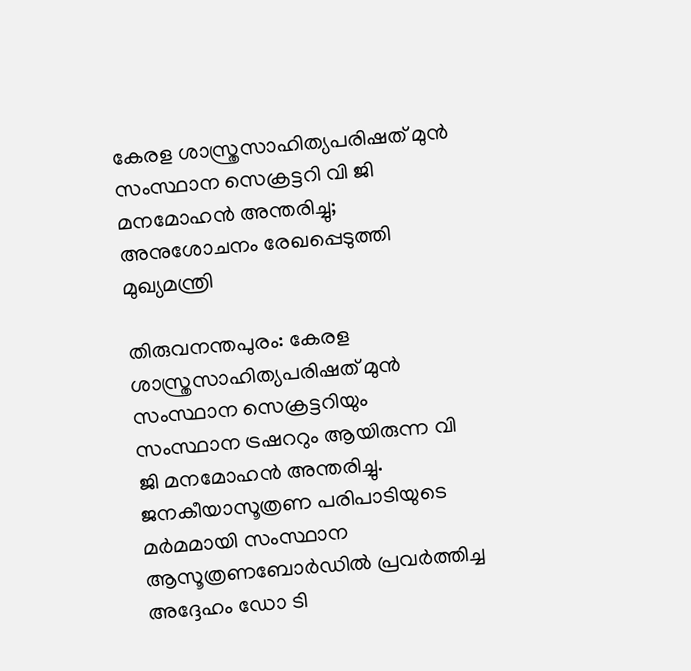കേരള ശാസ്ത്രസാഹിത്യപരിഷത് മുൻ സംസ്ഥാന സെക്രട്ടറി വി ജി മനമോഹൻ അന്തരിച്ചു; അനുശോചനം രേഖപ്പെടുത്തി മുഖ്യമന്ത്രി

തിരുവനന്തപുരം: കേരള ശാസ്ത്രസാഹിത്യപരിഷത് മുൻ സംസ്ഥാന സെക്രട്ടറിയും സംസ്ഥാന ട്രഷററും ആയിരുന്ന വി ജി മനമോഹൻ അന്തരിച്ചു. ജനകീയാസൂത്രണ പരിപാടിയുടെ മർമമായി സംസ്ഥാന ആസൂത്രണബോർഡിൽ പ്രവർത്തിച്ച അദ്ദേഹം ഡോ ടി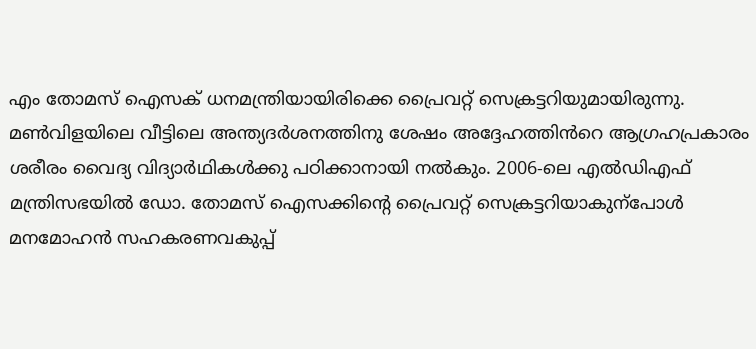എം തോമസ് ഐസക് ധനമന്ത്രിയായിരിക്കെ പ്രൈവറ്റ് സെക്രട്ടറിയുമായിരുന്നു.
മൺവിളയിലെ വീട്ടിലെ അന്ത്യദർശനത്തിനു ശേഷം അദ്ദേഹത്തിൻറെ ആഗ്രഹപ്രകാരം ശരീരം വൈദ്യ വിദ്യാർഥികൾക്കു പഠിക്കാനായി നൽകും. 2006-ലെ എൽഡിഎഫ് മന്ത്രിസഭയിൽ ഡോ. തോമസ് ഐസക്കിന്റെ പ്രൈവറ്റ് സെക്രട്ടറിയാകുന്പോൾ മനമോഹൻ സഹകരണവകുപ്പ്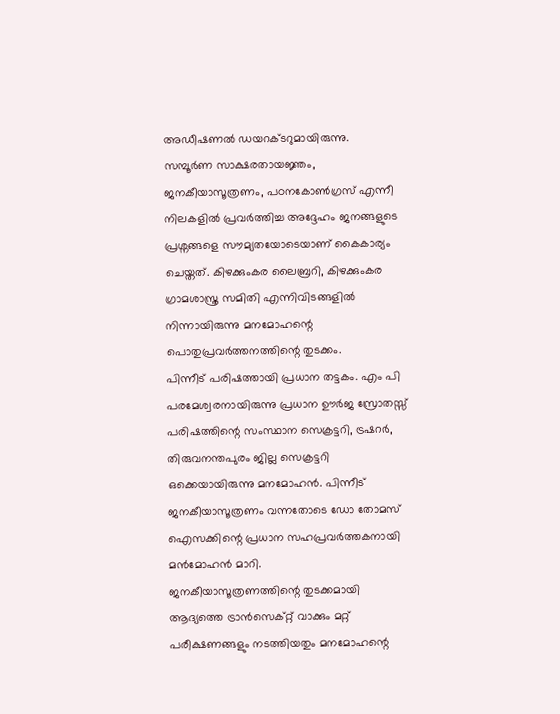അഡീഷണൽ ഡയറക്ടറുമായിരുന്നു.
സമ്പൂർണ സാക്ഷരതായജ്ഞം, ജനകീയാസൂത്രണം, പഠനകോൺഗ്രസ് എന്നീ നിലകളിൽ പ്രവർത്തിച്ച അദ്ദേഹം ജനങ്ങളുടെ പ്രശ്നങ്ങളെ സൗമ്യതയോടെയാണ് കൈകാര്യം ചെയ്തത്. കിഴക്കുംകര ലൈബ്രറി, കിഴക്കുംകര ഗ്രാമശാസ്ത്ര സമിതി എന്നിവിടങ്ങളിൽ നിന്നായിരുന്നു മനമോഹന്റെ പൊതുപ്രവർത്തനത്തിന്റെ തുടക്കം.
പിന്നീട് പരിഷത്തായി പ്രധാന തട്ടകം. എം പി പരമേശ്വരനായിരുന്നു പ്രധാന ഊർജ സ്രോതസ്സ് പരിഷത്തിന്റെ സംസ്ഥാന സെക്രട്ടറി, ട്രഷറർ, തിരുവനന്തപുരം ജില്ല സെക്രട്ടറി ഒക്കെയായിരുന്നു മനമോഹൻ. പിന്നീട് ജനകീയാസൂത്രണം വന്നതോടെ ഡോ തോമസ് ഐസക്കിന്റെ പ്രധാന സഹപ്രവർത്തകനായി മൻമോഹൻ മാറി.
ജനകീയാസൂത്രണത്തിന്റെ തുടക്കമായി ആദ്യത്തെ ട്രാൻസെക്റ്റ് വാക്കും മറ്റ് പരീക്ഷണങ്ങളും നടത്തിയതും മനമോഹന്റെ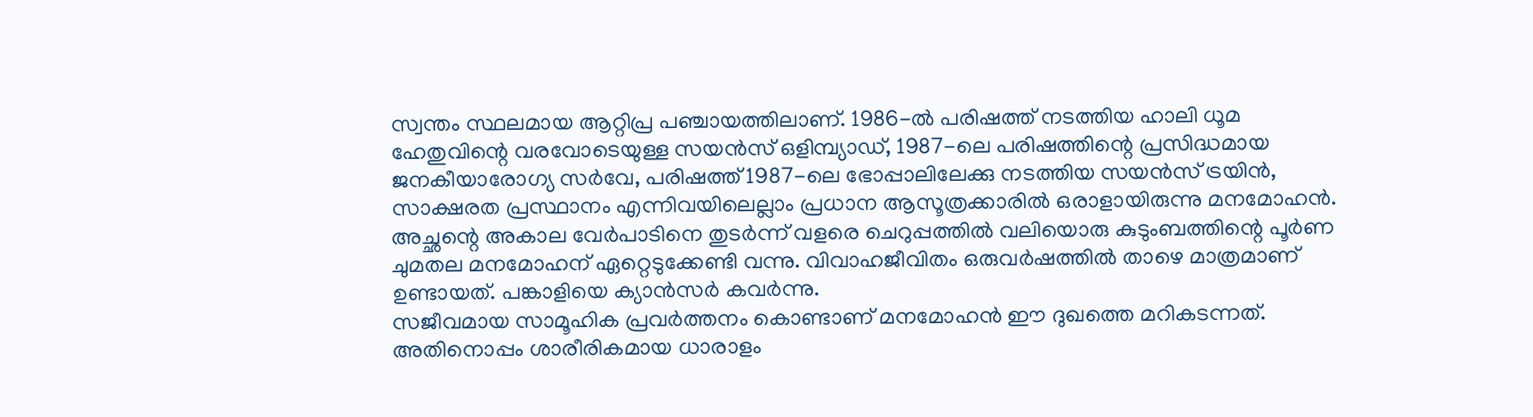സ്വന്തം സ്ഥലമായ ആറ്റിപ്ര പഞ്ചായത്തിലാണ്. 1986-ൽ പരിഷത്ത് നടത്തിയ ഹാലി ധൂമ ഹേതുവിന്റെ വരവോടെയുള്ള സയൻസ് ഒളിമ്പ്യാഡ്, 1987-ലെ പരിഷത്തിന്റെ പ്രസിദ്ധമായ ജനകീയാരോഗ്യ സർവേ, പരിഷത്ത് 1987-ലെ ഭോപ്പാലിലേക്കു നടത്തിയ സയൻസ് ട്രയിൻ, സാക്ഷരത പ്രസ്ഥാനം എന്നിവയിലെല്ലാം പ്രധാന ആസൂത്രക്കാരിൽ ഒരാളായിരുന്നു മനമോഹൻ.
അച്ഛന്റെ അകാല വേർപാടിനെ തുടർന്ന് വളരെ ചെറുപ്പത്തിൽ വലിയൊരു കുടുംബത്തിന്റെ പൂർണ ചുമതല മനമോഹന് ഏറ്റെടുക്കേണ്ടി വന്നു. വിവാഹജീവിതം ഒരുവർഷത്തിൽ താഴെ മാത്രമാണ് ഉണ്ടായത്. പങ്കാളിയെ ക്യാൻസർ കവർന്നു.
സജീവമായ സാമൂഹിക പ്രവർത്തനം കൊണ്ടാണ് മനമോഹൻ ഈ ദുഖത്തെ മറികടന്നത്. അതിനൊപ്പം ശാരീരികമായ ധാരാളം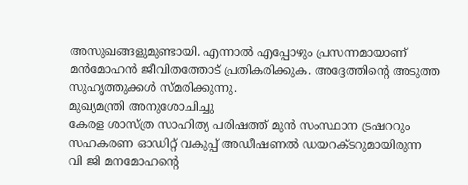അസുഖങ്ങളുമുണ്ടായി. എന്നാൽ എപ്പോഴും പ്രസന്നമായാണ് മൻമോഹൻ ജീവിതത്തോട് പ്രതികരിക്കുക. അദ്ദേത്തിന്റെ അടുത്ത സുഹൃത്തുക്കൾ സ്മരിക്കുന്നു.
മുഖ്യമന്ത്രി അനുശോചിച്ചു
കേരള ശാസ്ത്ര സാഹിത്യ പരിഷത്ത് മുൻ സംസ്ഥാന ട്രഷററും സഹകരണ ഓഡിറ്റ് വകുപ്പ് അഡീഷണൽ ഡയറക്ടറുമായിരുന്ന വി ജി മനമോഹന്റെ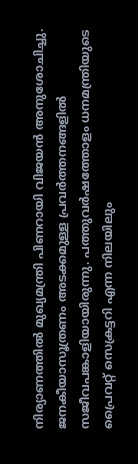നിര്യാണത്തിൽ മുഖ്യമന്ത്രി പിണറായി വിജയൻ അനുശോചിച്ചു.
ജനകീയാസൂത്രണം അടക്കമുള്ള പ്രവർത്തനങ്ങളിൽ സജീവപങ്കാളിയായിരുന്നു. പത്തുവർഷത്തോളം ധനമന്ത്രിയുടെ പ്രൈവറ്റ് സെക്രട്ടറി എന്ന നിലയിലും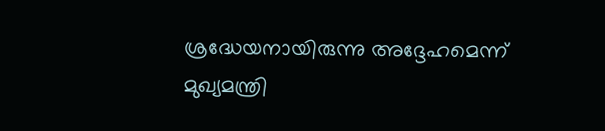ശ്രദ്ധേയനായിരുന്നു അദ്ദേഹമെന്ന് മുഖ്യമന്ത്രി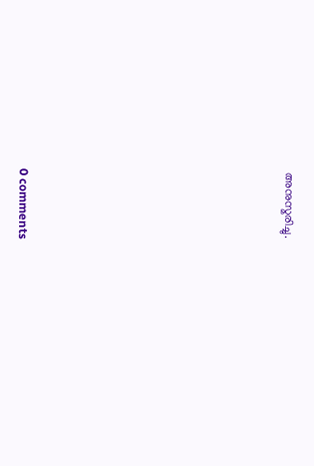അനുസ്മരിച്ചു.










0 comments